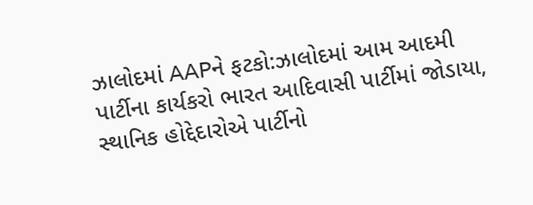ઝાલોદમાં AAPને ફટકો:ઝાલોદમાં આમ આદમી પાર્ટીના કાર્યકરો ભારત આદિવાસી પાર્ટીમાં જોડાયા, સ્થાનિક હોદ્દેદારોએ પાર્ટીનો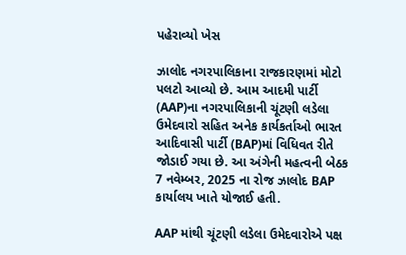પહેરાવ્યો ખેસ

ઝાલોદ નગરપાલિકાના રાજકારણમાં મોટો પલટો આવ્યો છે. આમ આદમી પાર્ટી (AAP)ના નગરપાલિકાની ચૂંટણી લડેલા ઉમેદવારો સહિત અનેક કાર્યકર્તાઓ ભારત આદિવાસી પાર્ટી (BAP)માં વિધિવત રીતે જોડાઈ ગયા છે. આ અંગેની મહત્વની બેઠક 7 નવેમ્બર, 2025 ના રોજ ઝાલોદ BAP કાર્યાલય ખાતે યોજાઈ હતી.

AAP માંથી ચૂંટણી લડેલા ઉમેદવારોએ પક્ષ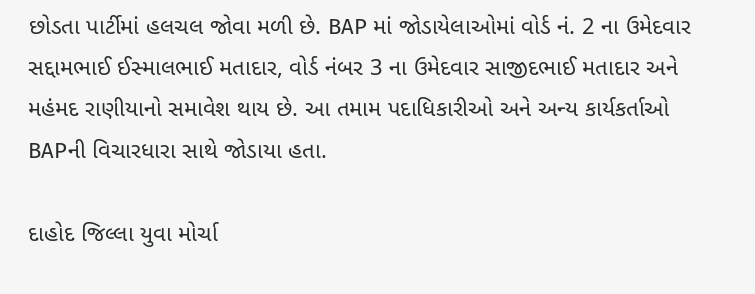છોડતા પાર્ટીમાં હલચલ જોવા મળી છે. BAP માં જોડાયેલાઓમાં વોર્ડ નં. 2 ના ઉમેદવાર સદ્દામભાઈ ઈસ્માલભાઈ મતાદાર, વોર્ડ નંબર 3 ના ઉમેદવાર સાજીદભાઈ મતાદાર અને મહંમદ રાણીયાનો સમાવેશ થાય છે. આ તમામ પદાધિકારીઓ અને અન્ય કાર્યકર્તાઓ BAPની વિચારધારા સાથે જોડાયા હતા.

દાહોદ જિલ્લા યુવા મોર્ચા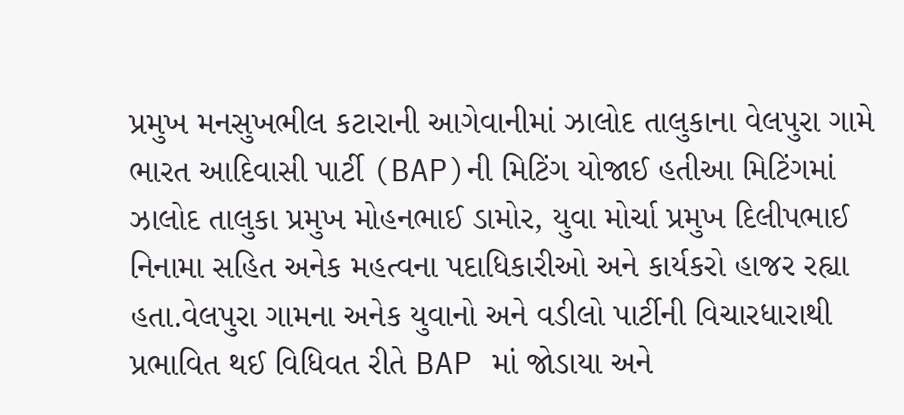પ્રમુખ મનસુખભીલ કટારાની આગેવાનીમાં ઝાલોદ તાલુકાના વેલપુરા ગામે ભારત આદિવાસી પાર્ટી (BAP)ની મિટિંગ યોજાઈ હતીઆ મિટિંગમાં ઝાલોદ તાલુકા પ્રમુખ મોહનભાઈ ડામોર, યુવા મોર્ચા પ્રમુખ દિલીપભાઈ નિનામા સહિત અનેક મહત્વના પદાધિકારીઓ અને કાર્યકરો હાજર રહ્યા હતા.વેલપુરા ગામના અનેક યુવાનો અને વડીલો પાર્ટીની વિચારધારાથી પ્રભાવિત થઈ વિધિવત રીતે BAP માં જોડાયા અને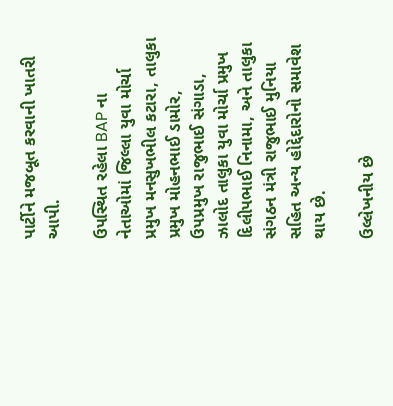પાર્ટીને મજબૂત કરવાની ખાતરી આપી.

ઉપસ્થિત રહેલા BAP ના નેતાઓમાં જિલ્લા યુવા મોર્ચા પ્રમુખ મનસુખભીલ કટારા, તાલુકા પ્રમુખ મોહનભાઈ ડામોર, ઉપપ્રમુખ રાજુભાઈ સંગાડા, ઝાલોદ તાલુકા યુવા મોર્ચા પ્રમુખ દિલીપભાઈ નિનામા, અને તાલુકા સંગઠન મંત્રી રાજુભાઈ મુનિયા સહિત અન્ય હોદ્દેદારોનો સમાવેશ થાય છે.

ઉલ્લેખનીય છે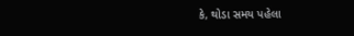કે, થોડા સમય પહેલા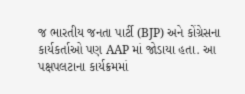જ ભારતીય જનતા પાર્ટી (BJP) અને કોંગ્રેસના કાર્યકર્તાઓ પણ AAP માં જોડાયા હતા. આ પક્ષપલટાના કાર્યક્રમમાં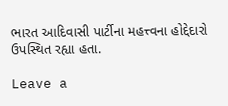ભારત આદિવાસી પાર્ટીના મહત્ત્વના હોદ્દેદારો ઉપસ્થિત રહ્યા હતા.

Leave a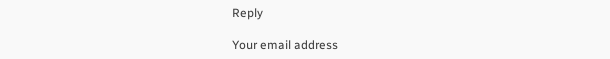Reply

Your email address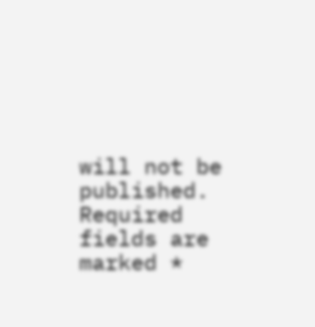will not be published. Required fields are marked *